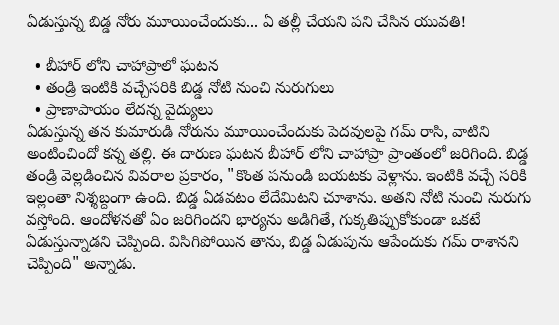ఏడుస్తున్న బిడ్డ నోరు మూయించేందుకు... ఏ తల్లీ చేయని పని చేసిన యువతి!

  • బీహార్ లోని చాహాప్రాలో ఘటన
  • తండ్రి ఇంటికి వచ్చేసరికి బిడ్డ నోటి నుంచి నురుగులు
  • ప్రాణాపాయం లేదన్న వైద్యులు
ఏడుస్తున్న తన కుమారుడి నోరును మూయించేందుకు పెదవులపై గమ్ రాసి, వాటిని అంటించిందో కన్న తల్లి. ఈ దారుణ ఘటన బీహార్ లోని చాహాప్రా ప్రాంతంలో జరిగింది. బిడ్డ తండ్రి వెల్లడించిన వివరాల ప్రకారం, "కొంత పనుండి బయటకు వెళ్లాను. ఇంటికి వచ్చే సరికి ఇల్లంతా నిశ్శబ్దంగా ఉంది. బిడ్డ ఏడవటం లేదేమిటని చూశాను. అతని నోటి నుంచి నురుగు వస్తోంది. ఆందోళనతో ఏం జరిగిందని భార్యను అడిగితే, గుక్కతిప్పుకోకుండా ఒకటే ఏడుస్తున్నాడని చెప్పింది. విసిగిపోయిన తాను, బిడ్డ ఏడుపును ఆపేందుకు గమ్ రాశానని చెప్పింది" అన్నాడు.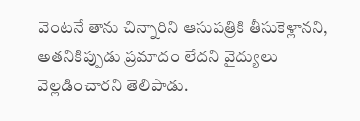వెంటనే తాను చిన్నారిని ఆసుపత్రికి తీసుకెళ్లానని, అతనికిప్పుడు ప్రమాదం లేదని వైద్యులు వెల్లడించారని తెలిపాడు.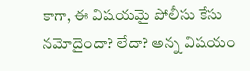కాగా, ఈ విషయమై పోలీసు కేసు నమోదైందా? లేదా? అన్న విషయం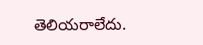తెలియరాలేదు.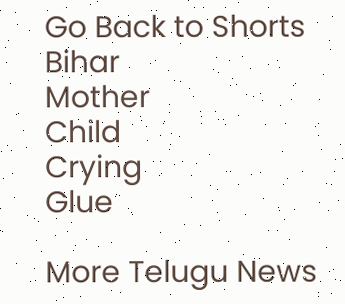Go Back to Shorts
Bihar
Mother
Child
Crying
Glue

More Telugu News